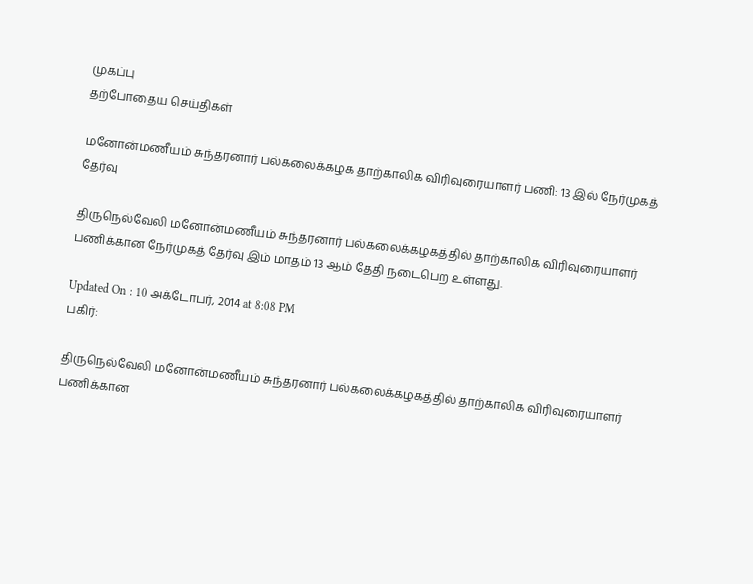முகப்பு
தற்போதைய செய்திகள்

மனோன்மணீயம் சுந்தரனார் பல்கலைக்கழக தாற்காலிக விரிவுரையாளர் பணி: 13 இல் நேர்முகத் தேர்வு

திருநெல்வேலி மனோன்மணீயம் சுந்தரனார் பல்கலைக்கழகத்தில் தாற்காலிக விரிவுரையாளர் பணிக்கான நேர்முகத் தேர்வு இம் மாதம் 13 ஆம் தேதி நடைபெற உள்ளது.

Updated On : 10 அக்டோபர், 2014 at 8:08 PM
பகிர்:

திருநெல்வேலி மனோன்மணீயம் சுந்தரனார் பல்கலைக்கழகத்தில் தாற்காலிக விரிவுரையாளர் பணிக்கான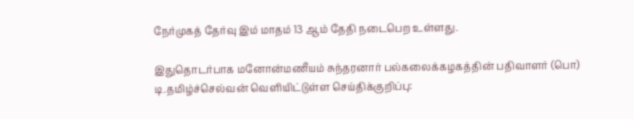நேர்முகத் தேர்வு இம் மாதம் 13 ஆம் தேதி நடைபெற உள்ளது.

இதுதொடர்பாக மனோன்மணீயம் சுந்தரனார் பல்கலைக்கழகத்தின் பதிவாளர் (பொ) டி.தமிழ்ச்செல்வன் வெளியிட்டுள்ள செய்திக்குறிப்பு: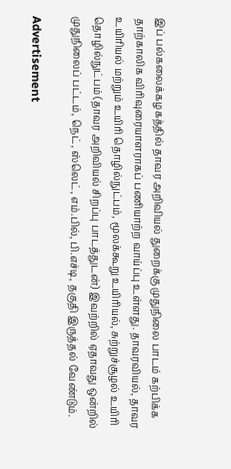இப் பல்கலைக்கழகத்தில் தாவர அறிவியல் துறைக்கு முதுநிலை பாடம் கற்பிக்க தாற்காலிக விரிவுரையாளராகப் பணியாற்ற வாய்ப்பு உள்ளது. தாவரவியல், தாவர உயிரியல் மற்றும் உயிரி தொழில்நுட்பம், மூலக்கூறு உயிரியல், சுற்றுச்சூழல் உயிரி தொழில்நுட்பம் (தாவர அறிவியல் சிறப்பு பாடத்துடன்) இவற்றில் ஏதாவது ஒன்றில் முதுநிலைப் பட்டம், நெட், ஸ்லெட், எம்.பில், பி.எச்டி, தகுதி இருத்தல் வேண்டும்.

Advertisement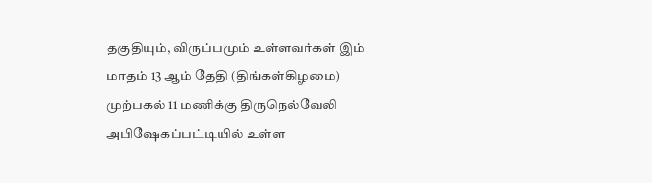தகுதியும், விருப்பமும் உள்ளவர்கள் இம் மாதம் 13 ஆம் தேதி (திங்கள்கிழமை) முற்பகல் 11 மணிக்கு திருநெல்வேலி அபிஷேகப்பட்டியில் உள்ள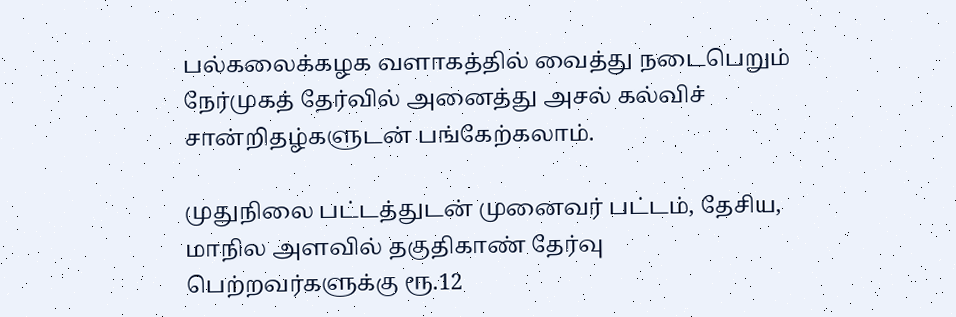பல்கலைக்கழக வளாகத்தில் வைத்து நடைபெறும் நேர்முகத் தேர்வில் அனைத்து அசல் கல்விச் சான்றிதழ்களுடன் பங்கேற்கலாம்.

முதுநிலை பட்டத்துடன் முனைவர் பட்டம், தேசிய, மாநில அளவில் தகுதிகாண் தேர்வு பெற்றவர்களுக்கு ரூ.12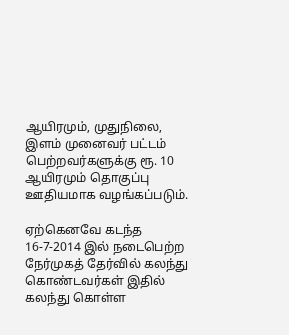ஆயிரமும், முதுநிலை, இளம் முனைவர் பட்டம் பெற்றவர்களுக்கு ரூ. 10 ஆயிரமும் தொகுப்பு ஊதியமாக வழங்கப்படும்.

ஏற்கெனவே கடந்த 16-7-2014 இல் நடைபெற்ற நேர்முகத் தேர்வில் கலந்து கொண்டவர்கள் இதில் கலந்து கொள்ள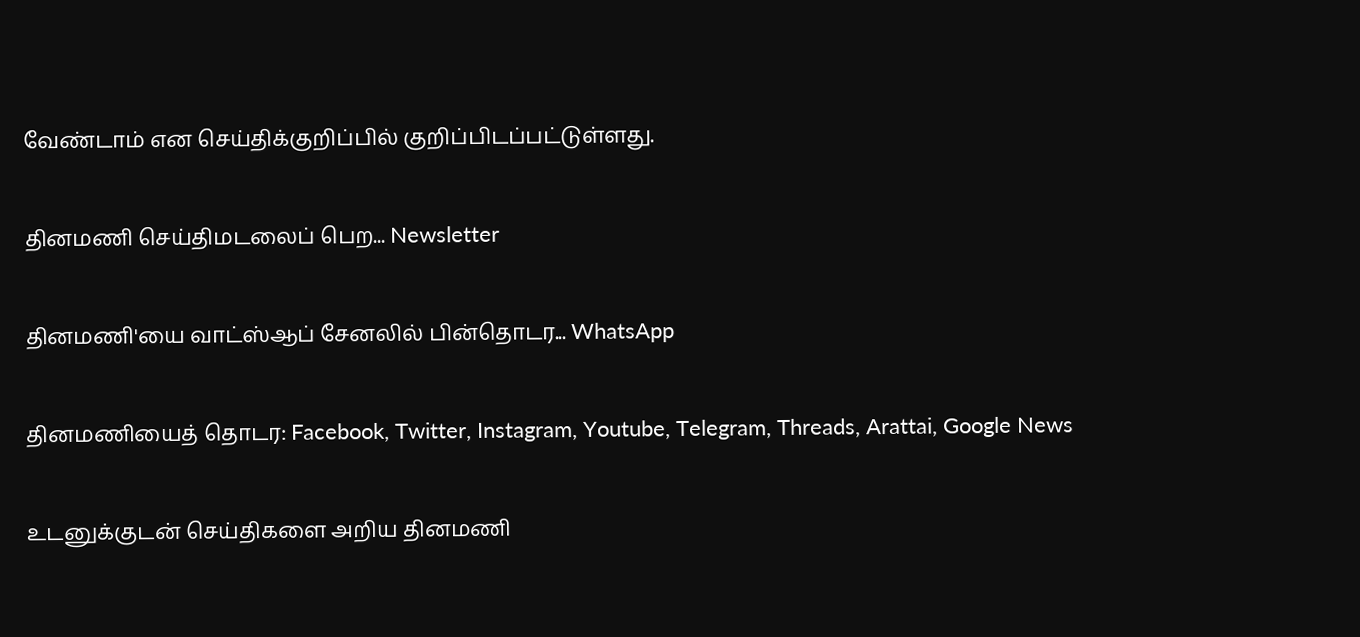வேண்டாம் என செய்திக்குறிப்பில் குறிப்பிடப்பட்டுள்ளது.

தினமணி செய்திமடலைப் பெற... Newsletter

தினமணி'யை வாட்ஸ்ஆப் சேனலில் பின்தொடர... WhatsApp

தினமணியைத் தொடர: Facebook, Twitter, Instagram, Youtube, Telegram, Threads, Arattai, Google News

உடனுக்குடன் செய்திகளை அறிய தினமணி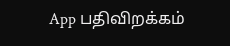App பதிவிறக்கம்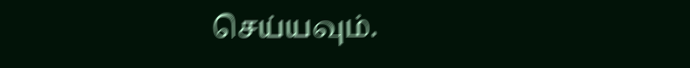செய்யவும்.